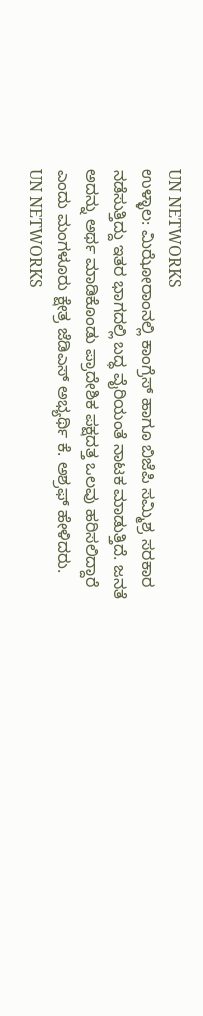UN NETWORKS
ಉಳ್ಳಾಲ: ಮಿಝೋರಾಂನಲ್ಲಿ ಕಾಂಗ್ರೆಸ್ ಹಾಗೂ ಬಿಜೆಪಿ ಸಮ್ಮಿಶ್ರ ಸರಕಾರ ನಡೆಸುತ್ತಿದ್ದು ಇತರ ಭಾಗದಲ್ಲಿ ಬದ್ಧ ವೈರಿಯಂತೆ ನಾಟಕ ಮಾಡುತ್ತಿದೆ. ಜನತೆ ಅದನ್ನು ಅರ್ಥ ಮಾಡಿಕೊಂಡು ಪ್ರಾದೇಶಿಕ ಪಕ್ಷದತ್ತ ಒಲವು ಹರಿಸಲಿದ್ದಾರೆ ಎಂದು ಮಂಗಳೂರು ಕ್ಷೇತ್ರ ಜೆಡಿಎಸ್ ಅಭ್ಯರ್ಥಿ ಕೆ. ಅಶ್ರಫ್ ಹೇಳಿದರು.
UN NETWORKS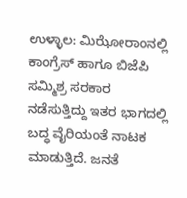ಉಳ್ಳಾಲ: ಮಿಝೋರಾಂನಲ್ಲಿ ಕಾಂಗ್ರೆಸ್ ಹಾಗೂ ಬಿಜೆಪಿ ಸಮ್ಮಿಶ್ರ ಸರಕಾರ ನಡೆಸುತ್ತಿದ್ದು ಇತರ ಭಾಗದಲ್ಲಿ ಬದ್ಧ ವೈರಿಯಂತೆ ನಾಟಕ ಮಾಡುತ್ತಿದೆ. ಜನತೆ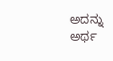ಅದನ್ನು ಅರ್ಥ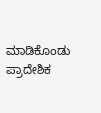ಮಾಡಿಕೊಂಡು ಪ್ರಾದೇಶಿಕ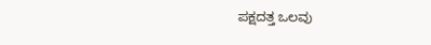ಪಕ್ಷದತ್ತ ಒಲವು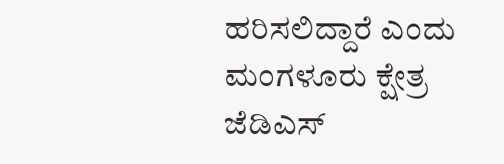ಹರಿಸಲಿದ್ದಾರೆ ಎಂದು ಮಂಗಳೂರು ಕ್ಷೇತ್ರ ಜೆಡಿಎಸ್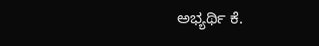ಅಭ್ಯರ್ಥಿ ಕೆ.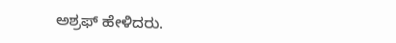ಅಶ್ರಫ್ ಹೇಳಿದರು.